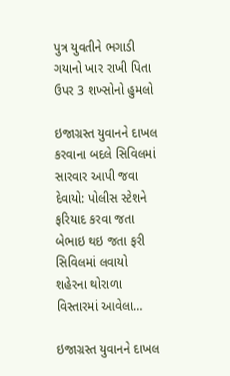પુત્ર યુવતીને ભગાડી ગયાનો ખાર રાખી પિતા ઉપર 3 શખ્સોનો હુમલો

ઇજાગ્રસ્ત યુવાનને દાખલ કરવાના બદલે સિવિલમાં સારવાર આપી જવા દેવાયો: પોલીસ સ્ટેશને ફરિયાદ કરવા જતા બેભાઇ થઇ જતા ફરી સિવિલમાં લવાયો શહેરના થોરાળા વિસ્તારમાં આવેલા…

ઇજાગ્રસ્ત યુવાનને દાખલ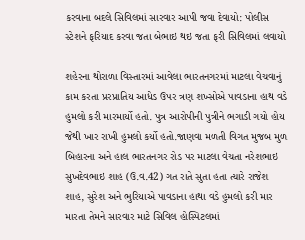કરવાના બદલે સિવિલમાં સારવાર આપી જવા દેવાયો: પોલીસ સ્ટેશને ફરિયાદ કરવા જતા બેભાઇ થઇ જતા ફરી સિવિલમાં લવાયો

શહેરના થોરાળા વિસ્તારમાં આવેલા ભારતનગરમાં માટલા વેચવાનું કામ કરતા પ્રરપ્રાતિય આધેડ ઉપર ત્રણ શખ્સોએ પાવડાના હાથ વડે હુમલો કરી મારમાર્યો હતો. પુત્ર આરોપીની પુત્રીને ભગાડી ગયો હોય જેથી ખાર રાખી હુમલો કર્યો હતો.જાણવા મળતી વિગત મુજબ મુળ બિહારના અને હાલ ભારતનગર રોડ પર માટલા વેચતા નરેશભાઇ સુખદેવભાઇ શાહ (ઉ.વ.42) ગત રાતે સુતા હતા ત્યારે રાજેશ શાહ, સુરેશ અને ભુરિયાએ પાવડાના હાથા વડે હુમલો કરી માર મારતા તેમને સારવાર માટે સિવિલ હોસ્પિટલમાં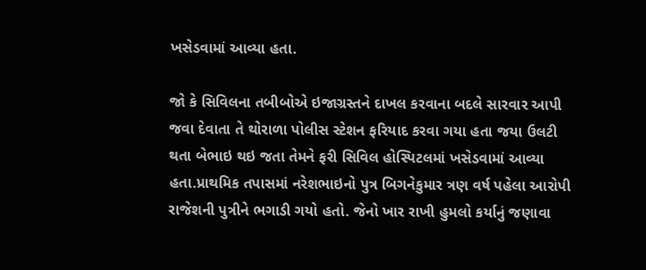ખસેડવામાં આવ્યા હતા.

જો કે સિવિલના તબીબોએ ઇજાગ્રસ્તને દાખલ કરવાના બદલે સારવાર આપી જવા દેવાતા તે થોરાળા પોલીસ સ્ટેશન ફરિયાદ કરવા ગયા હતા જયા ઉલટી થતા બેભાઇ થઇ જતા તેમને ફરી સિવિલ હોસ્પિટલમાં ખસેડવામાં આવ્યા હતા.પ્રાથમિક તપાસમાં નરેશભાઇનો પુત્ર બિગનેકુમાર ત્રણ વર્ષ પહેલા આરોપી રાજેશની પુત્રીને ભગાડી ગયો હતો. જેનો ખાર રાખી હુમલો કર્યાનું જણાવા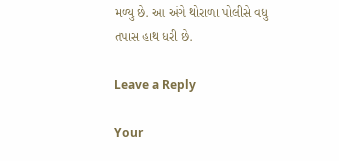મળ્યુ છે. આ અંગે થોરાળા પોલીસે વધુ તપાસ હાથ ધરી છે.

Leave a Reply

Your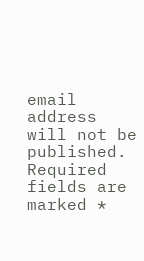email address will not be published. Required fields are marked *